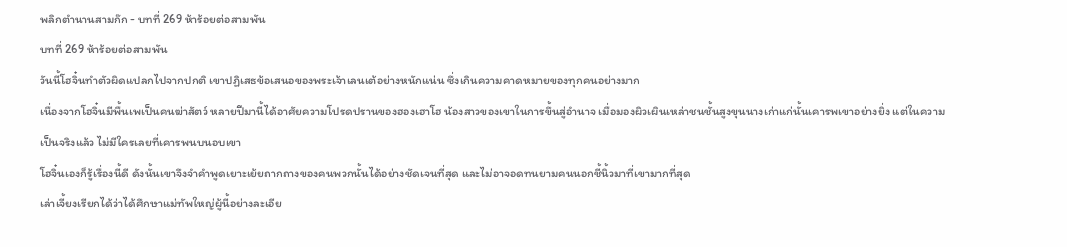พลิกตำนานสามก๊ก - บทที่ 269 ห้าร้อยต่อสามพัน
บทที่ 269 ห้าร้อยต่อสามพัน
วันนี้โฮจิ๋นทำตัวผิดแปลกไปจากปกติ เขาปฏิเสธข้อเสนอของพระเจ้าเลนเต้อย่างหนักแน่น ซึ่งเกินความคาดหมายของทุกคนอย่างมาก
เนื่องจากโฮจิ๋นมีพื้นเพเป็นคนฆ่าสัตว์ หลายปีมานี้ได้อาศัยความโปรดปรานของฮองเฮาโฮ น้องสาวของเขาในการขึ้นสู่อำนาจ เมื่อมองผิวเผินเหล่าชนชั้นสูงขุนนางเก่าแก่นั้นเคารพเขาอย่างยิ่ง แต่ในความเป็นจริงแล้ว ไม่มีใครเลยที่เคารพนบนอบเขา
โฮจิ๋นเองก็รู้เรื่องนี้ดี ดังนั้นเขาจึงจำคำพูดเยาะเย้ยถากถางของคนพวกนั้นได้อย่างชัดเจนที่สุด และไม่อาจอดทนยามคนนอกชี้นิ้วมาที่เขามากที่สุด
เล่าเจี้ยงเรียกได้ว่าได้ศึกษาแม่ทัพใหญ่ผู้นี้อย่างละเอีย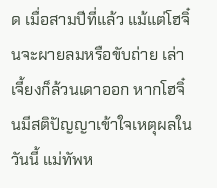ด เมื่อสามปีที่แล้ว แม้แต่โฮจิ๋นจะผายลมหรือขับถ่าย เล่าเจี้ยงก็ล้วนเดาออก หากโฮจิ๋นมีสติปัญญาเข้าใจเหตุผลในวันนี้ แม่ทัพห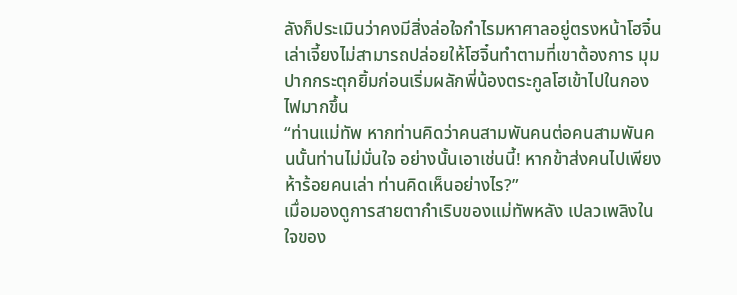ลังก็ประเมินว่าคงมีสิ่งล่อใจกำไรมหาศาลอยู่ตรงหน้าโฮจิ๋น
เล่าเจี้ยงไม่สามารถปล่อยให้โฮจิ๋นทำตามที่เขาต้องการ มุมปากกระตุกยิ้มก่อนเริ่มผลักพี่น้องตระกูลโฮเข้าไปในกองไฟมากขึ้น
“ท่านแม่ทัพ หากท่านคิดว่าคนสามพันคนต่อคนสามพันคนนั้นท่านไม่มั่นใจ อย่างนั้นเอาเช่นนี้! หากข้าส่งคนไปเพียงห้าร้อยคนเล่า ท่านคิดเห็นอย่างไร?”
เมื่อมองดูการสายตากำเริบของแม่ทัพหลัง เปลวเพลิงในใจของ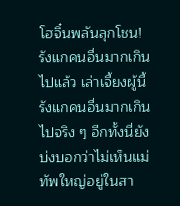โฮจิ๋นพลันลุกโชน!
รังแกคนอื่นมากเกินไปแล้ว เล่าเจี้ยงผู้นี้รังแกคนอื่นมากเกินไปจริง ๆ อีกทั้งนี่ยังบ่งบอกว่าไม่เห็นแม่ทัพใหญ่อยู่ในสา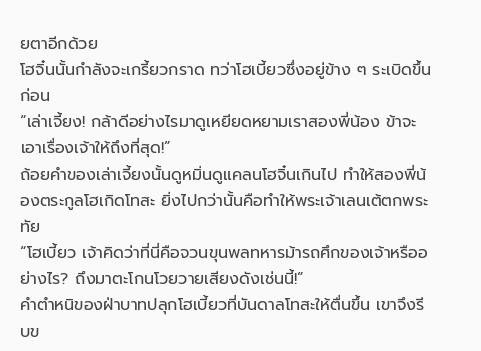ยตาอีกด้วย
โฮจิ๋นนั้นกำลังจะเกรี้ยวกราด ทว่าโฮเบี้ยวซึ่งอยู่ข้าง ๆ ระเบิดขึ้นก่อน
“เล่าเจี้ยง! กล้าดีอย่างไรมาดูเหยียดหยามเราสองพี่น้อง ข้าจะเอาเรื่องเจ้าให้ถึงที่สุด!”
ถ้อยคำของเล่าเจี้ยงนั้นดูหมิ่นดูแคลนโฮจิ๋นเกินไป ทำให้สองพี่น้องตระกูลโฮเกิดโทสะ ยิ่งไปกว่านั้นคือทำให้พระเจ้าเลนเต้ตกพระทัย
“โฮเบี้ยว เจ้าคิดว่าที่นี่คือจวนขุนพลทหารม้ารถศึกของเจ้าหรืออย่างไร? ถึงมาตะโกนโวยวายเสียงดังเช่นนี้!”
คำตำหนิของฝ่าบาทปลุกโฮเบี้ยวที่บันดาลโทสะให้ตื่นขึ้น เขาจึงรีบข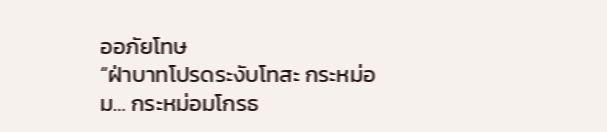ออภัยโทษ
“ฝ่าบาทโปรดระงับโทสะ กระหม่อม… กระหม่อมโกรธ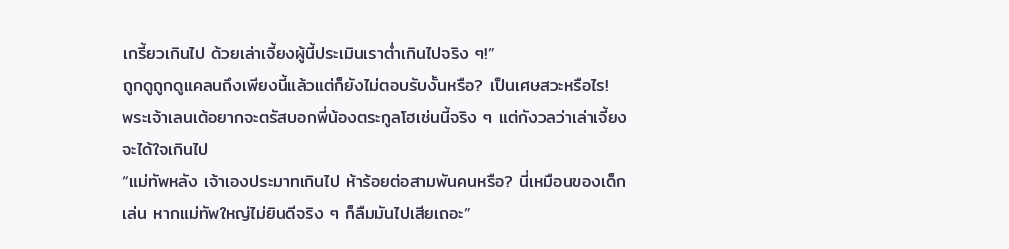เกรี้ยวเกินไป ด้วยเล่าเจี้ยงผู้นี้ประเมินเราต่ำเกินไปจริง ๆ!”
ถูกดูถูกดูแคลนถึงเพียงนี้แล้วแต่ก็ยังไม่ตอบรับงั้นหรือ? เป็นเศษสวะหรือไร!
พระเจ้าเลนเต้อยากจะตรัสบอกพี่น้องตระกูลโฮเช่นนี้จริง ๆ แต่กังวลว่าเล่าเจี้ยงจะได้ใจเกินไป
“แม่ทัพหลัง เจ้าเองประมาทเกินไป ห้าร้อยต่อสามพันคนหรือ? นี่เหมือนของเด็กเล่น หากแม่ทัพใหญ่ไม่ยินดีจริง ๆ ก็ลืมมันไปเสียเถอะ”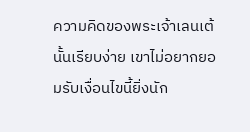ความคิดของพระเจ้าเลนเต้นั้นเรียบง่าย เขาไม่อยากยอมรับเงื่อนไขนี้ยิ่งนัก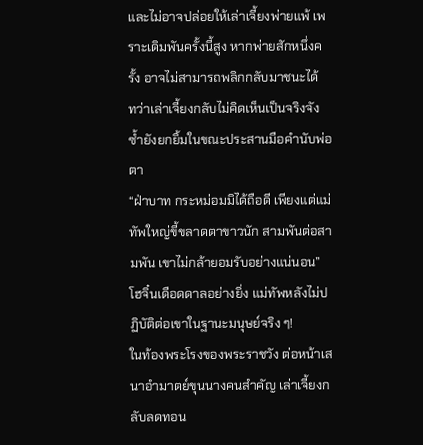และไม่อาจปล่อยให้เล่าเจี้ยงพ่ายแพ้ เพราะเดิมพันครั้งนี้สูง หากพ่ายสักหนึ่งครั้ง อาจไม่สามารถพลิกกลับมาชนะได้
ทว่าเล่าเจี้ยงกลับไม่คิดเห็นเป็นจริงจัง ซ้ำยังยกยิ้มในขณะประสานมือคำนับพ่อตา
“ฝ่าบาท กระหม่อมมิได้ถือดี เพียงแต่แม่ทัพใหญ่ขี้ขลาดตาขาวนัก สามพันต่อสามพัน เขาไม่กล้ายอมรับอย่างแน่นอน”
โฮจิ๋นเดือดดาลอย่างยิ่ง แม่ทัพหลังไม่ปฏิบัติต่อเขาในฐานะมนุษย์จริง ๆ!
ในท้องพระโรงของพระราชวัง ต่อหน้าเสนาอำมาตย์ขุนนางคนสำคัญ เล่าเจี้ยงกลับลดทอน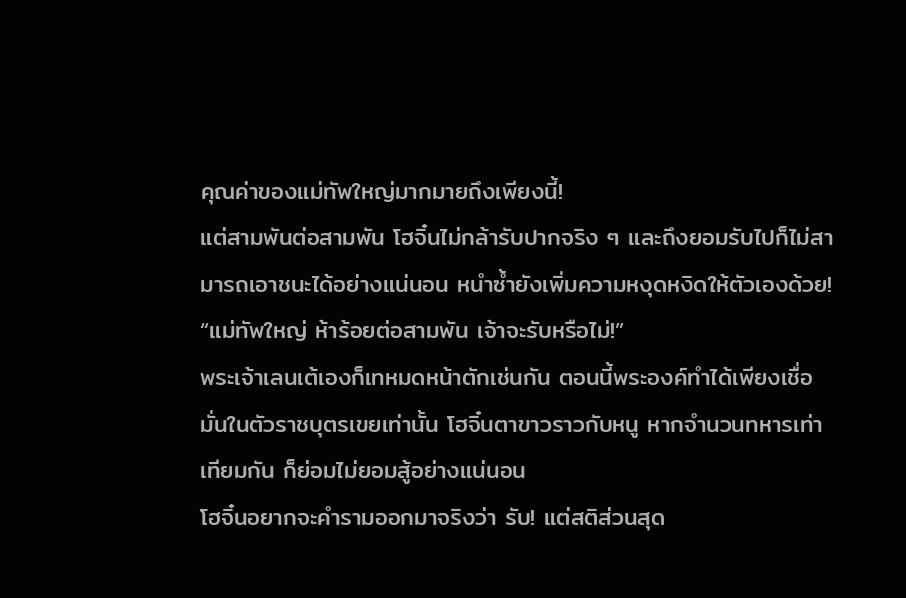คุณค่าของแม่ทัพใหญ่มากมายถึงเพียงนี้!
แต่สามพันต่อสามพัน โฮจิ๋นไม่กล้ารับปากจริง ๆ และถึงยอมรับไปก็ไม่สามารถเอาชนะได้อย่างแน่นอน หนำซ้ำยังเพิ่มความหงุดหงิดให้ตัวเองด้วย!
“แม่ทัพใหญ่ ห้าร้อยต่อสามพัน เจ้าจะรับหรือไม่!”
พระเจ้าเลนเต้เองก็เทหมดหน้าตักเช่นกัน ตอนนี้พระองค์ทำได้เพียงเชื่อมั่นในตัวราชบุตรเขยเท่านั้น โฮจิ๋นตาขาวราวกับหนู หากจำนวนทหารเท่าเทียมกัน ก็ย่อมไม่ยอมสู้อย่างแน่นอน
โฮจิ๋นอยากจะคำรามออกมาจริงว่า รับ! แต่สติส่วนสุด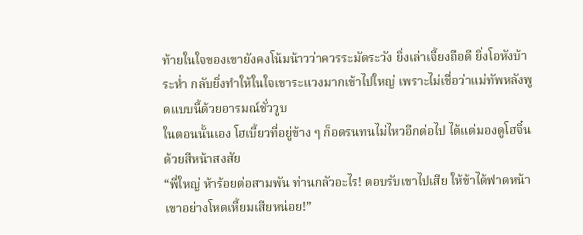ท้ายในใจของเขายังคงโน้มน้าวว่าควรระมัดระวัง ยิ่งเล่าเจี้ยงถือดี ยิ่งโอหังบ้าระห่ำ กลับยิ่งทำให้ในใจเขาระแวงมากเข้าไปใหญ่ เพราะไม่เชื่อว่าแม่ทัพหลังพูดแบบนี้ด้วยอารมณ์ชั่ววูบ
ในตอนนั้นเอง โฮเบี้ยวที่อยู่ข้าง ๆ ก็อดรนทนไม่ไหวอีกต่อไป ได้แต่มองดูโฮจิ๋นด้วยสีหน้าสงสัย
“พี่ใหญ่ ห้าร้อยต่อสามพัน ท่านกลัวอะไร! ตอบรับเขาไปเสีย ให้ข้าได้ฟาดหน้าเขาอย่างโหดเหี้ยมเสียหน่อย!”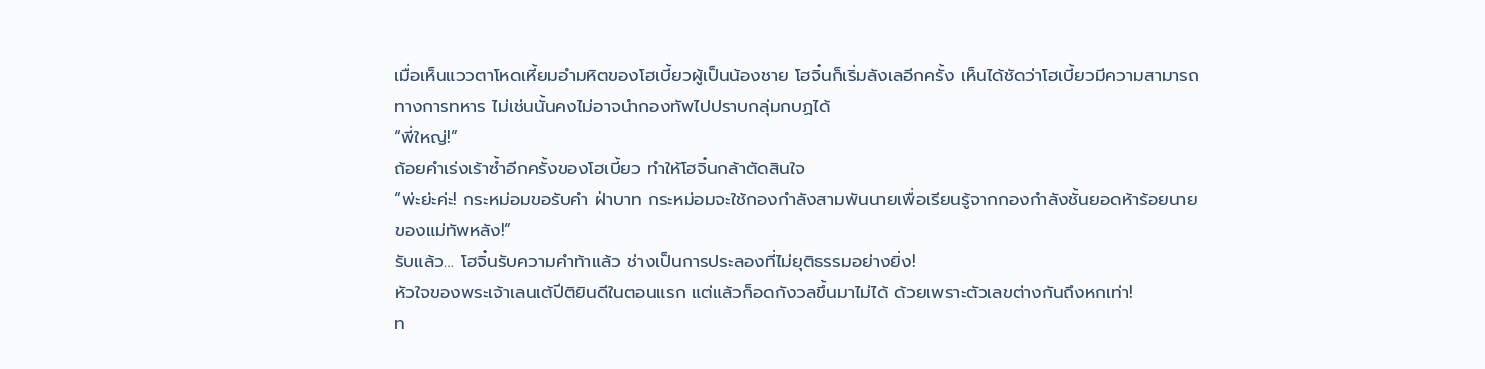เมื่อเห็นแววตาโหดเหี้ยมอำมหิตของโฮเบี้ยวผู้เป็นน้องชาย โฮจิ๋นก็เริ่มลังเลอีกครั้ง เห็นได้ชัดว่าโฮเบี้ยวมีความสามารถทางการทหาร ไม่เช่นนั้นคงไม่อาจนำกองทัพไปปราบกลุ่มกบฏได้
“พี่ใหญ่!”
ถ้อยคำเร่งเร้าซ้ำอีกครั้งของโฮเบี้ยว ทำให้โฮจิ๋นกล้าตัดสินใจ
“พ่ะย่ะค่ะ! กระหม่อมขอรับคำ ฝ่าบาท กระหม่อมจะใช้กองกำลังสามพันนายเพื่อเรียนรู้จากกองกำลังชั้นยอดห้าร้อยนายของแม่ทัพหลัง!”
รับแล้ว… โฮจิ๋นรับความคำท้าแล้ว ช่างเป็นการประลองที่ไม่ยุติธรรมอย่างยิ่ง!
หัวใจของพระเจ้าเลนเต้ปีติยินดีในตอนแรก แต่แล้วก็อดกังวลขึ้นมาไม่ได้ ด้วยเพราะตัวเลขต่างกันถึงหกเท่า!
ท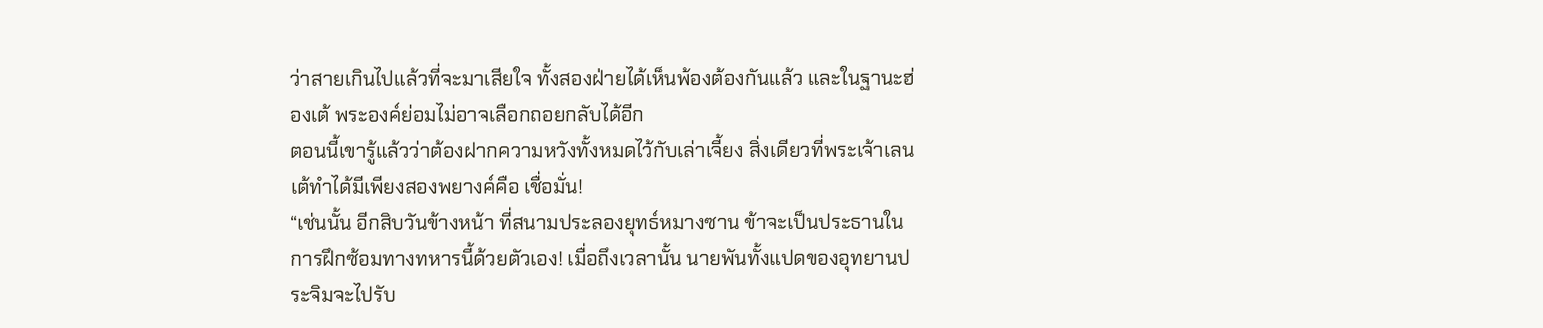ว่าสายเกินไปแล้วที่จะมาเสียใจ ทั้งสองฝ่ายได้เห็นพ้องต้องกันแล้ว และในฐานะฮ่องเต้ พระองค์ย่อมไม่อาจเลือกถอยกลับได้อีก
ตอนนี้เขารู้แล้วว่าต้องฝากความหวังทั้งหมดไว้กับเล่าเจี้ยง สิ่งเดียวที่พระเจ้าเลนเต้ทำได้มีเพียงสองพยางค์คือ เชื่อมั่น!
“เช่นนั้น อีกสิบวันข้างหน้า ที่สนามประลองยุทธ์หมางซาน ข้าจะเป็นประธานในการฝึกซ้อมทางทหารนี้ด้วยตัวเอง! เมื่อถึงเวลานั้น นายพันทั้งแปดของอุทยานประจิมจะไปรับ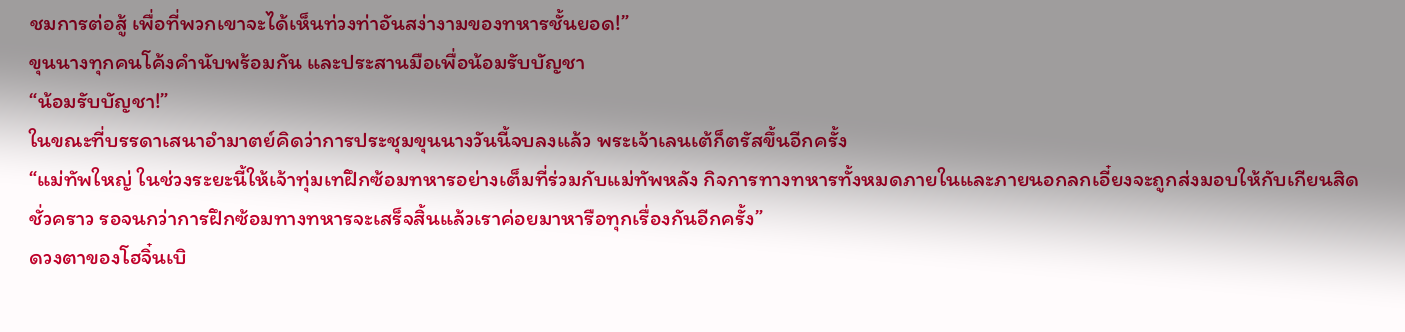ชมการต่อสู้ เพื่อที่พวกเขาจะได้เห็นท่วงท่าอันสง่างามของทหารชั้นยอด!”
ขุนนางทุกคนโค้งคำนับพร้อมกัน และประสานมือเพื่อน้อมรับบัญชา
“น้อมรับบัญชา!”
ในขณะที่บรรดาเสนาอำมาตย์คิดว่าการประชุมขุนนางวันนี้จบลงแล้ว พระเจ้าเลนเต้ก็ตรัสขึ้นอีกครั้ง
“แม่ทัพใหญ่ ในช่วงระยะนี้ให้เจ้าทุ่มเทฝึกซ้อมทหารอย่างเต็มที่ร่วมกับแม่ทัพหลัง กิจการทางทหารทั้งหมดภายในและภายนอกลกเอี๋ยงจะถูกส่งมอบให้กับเกียนสิดชั่วคราว รอจนกว่าการฝึกซ้อมทางทหารจะเสร็จสิ้นแล้วเราค่อยมาหารือทุกเรื่องกันอีกครั้ง”
ดวงตาของโฮจิ๋นเบิ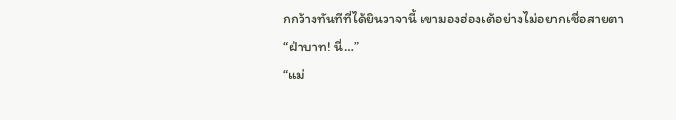กกว้างทันทีที่ได้ยินวาจานี้ เขามองฮ่องเต้อย่างไม่อยากเชื่อสายตา
“ฝ่าบาท! นี่…”
“แม่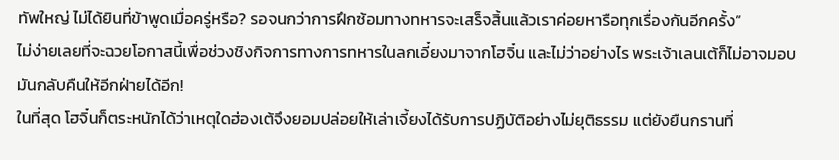ทัพใหญ่ ไม่ได้ยินที่ข้าพูดเมื่อครู่หรือ? รอจนกว่าการฝึกซ้อมทางทหารจะเสร็จสิ้นแล้วเราค่อยหารือทุกเรื่องกันอีกครั้ง”
ไม่ง่ายเลยที่จะฉวยโอกาสนี้เพื่อช่วงชิงกิจการทางการทหารในลกเอี๋ยงมาจากโฮจิ๋น และไม่ว่าอย่างไร พระเจ้าเลนเต้ก็ไม่อาจมอบมันกลับคืนให้อีกฝ่ายได้อีก!
ในที่สุด โฮจิ๋นก็ตระหนักได้ว่าเหตุใดฮ่องเต้จึงยอมปล่อยให้เล่าเจี้ยงได้รับการปฏิบัติอย่างไม่ยุติธรรม แต่ยังยืนกรานที่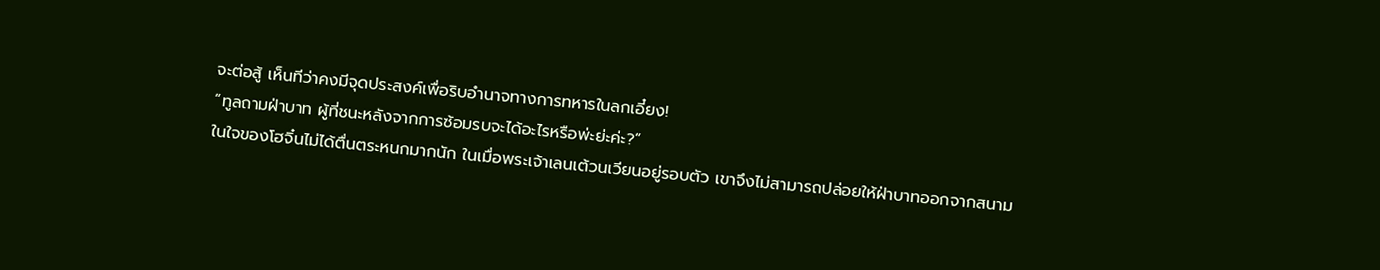จะต่อสู้ เห็นทีว่าคงมีจุดประสงค์เพื่อริบอำนาจทางการทหารในลกเอี๋ยง!
“ทูลถามฝ่าบาท ผู้ที่ชนะหลังจากการซ้อมรบจะได้อะไรหรือพ่ะย่ะค่ะ?”
ในใจของโฮจิ๋นไม่ได้ตื่นตระหนกมากนัก ในเมื่อพระเจ้าเลนเต้วนเวียนอยู่รอบตัว เขาจึงไม่สามารถปล่อยให้ฝ่าบาทออกจากสนาม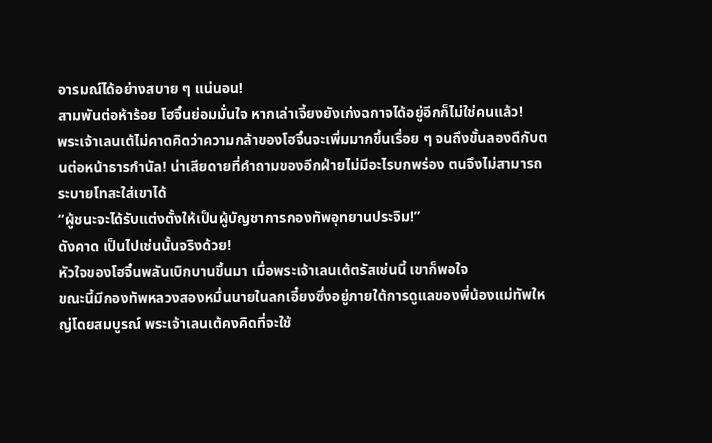อารมณ์ได้อย่างสบาย ๆ แน่นอน!
สามพันต่อห้าร้อย โฮจิ๋นย่อมมั่นใจ หากเล่าเจี้ยงยังเก่งฉกาจได้อยู่อีกก็ไม่ใช่คนแล้ว!
พระเจ้าเลนเต้ไม่คาดคิดว่าความกล้าของโฮจิ๋นจะเพิ่มมากขึ้นเรื่อย ๆ จนถึงขั้นลองดีกับตนต่อหน้าธารกำนัล! น่าเสียดายที่คำถามของอีกฝ่ายไม่มีอะไรบกพร่อง ตนจึงไม่สามารถระบายโทสะใส่เขาได้
“ผู้ชนะจะได้รับแต่งตั้งให้เป็นผู้บัญชาการกองทัพอุทยานประจิม!”
ดังคาด เป็นไปเช่นนั้นจริงด้วย!
หัวใจของโฮจิ๋นพลันเบิกบานขึ้นมา เมื่อพระเจ้าเลนเต้ตรัสเช่นนี้ เขาก็พอใจ
ขณะนี้มีกองทัพหลวงสองหมื่นนายในลกเอี๋ยงซึ่งอยู่ภายใต้การดูแลของพี่น้องแม่ทัพใหญ่โดยสมบูรณ์ พระเจ้าเลนเต้คงคิดที่จะใช้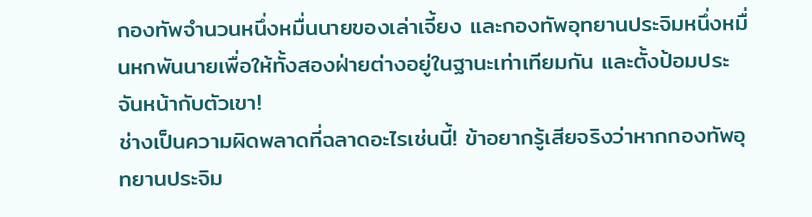กองทัพจำนวนหนึ่งหมื่นนายของเล่าเจี้ยง และกองทัพอุทยานประจิมหนึ่งหมื่นหกพันนายเพื่อให้ทั้งสองฝ่ายต่างอยู่ในฐานะเท่าเทียมกัน และตั้งป้อมประจันหน้ากับตัวเขา!
ช่างเป็นความผิดพลาดที่ฉลาดอะไรเช่นนี้! ข้าอยากรู้เสียจริงว่าหากกองทัพอุทยานประจิม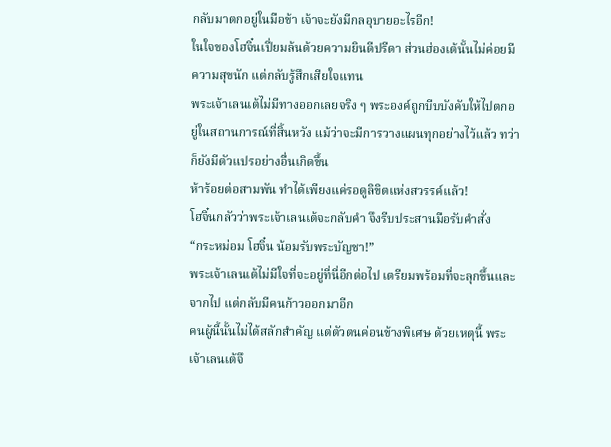กลับมาตกอยู่ในมือข้า เจ้าจะยังมีกลอุบายอะไรอีก!
ในใจของโฮจิ๋นเปี่ยมล้นด้วยความยินดีปรีดา ส่วนฮ่องเต้นั้นไม่ค่อยมีความสุขนัก แต่กลับรู้สึกเสียใจแทน
พระเจ้าเลนเต้ไม่มีทางออกเลยจริง ๆ พระองค์ถูกบีบบังคับให้ไปตกอยู่ในสถานการณ์ที่สิ้นหวัง แม้ว่าจะมีการวางแผนทุกอย่างไว้แล้ว ทว่าก็ยังมีตัวแปรอย่างอื่นเกิดขึ้น
ห้าร้อยต่อสามพัน ทำได้เพียงแค่รอดูลิขิตแห่งสวรรค์แล้ว!
โฮจิ๋นกลัวว่าพระเจ้าเลนเต้จะกลับคำ จึงรีบประสานมือรับคำสั่ง
“กระหม่อม โฮจิ๋น น้อมรับพระบัญชา!”
พระเจ้าเลนเต้ไม่มีใจที่จะอยู่ที่นี่อีกต่อไป เตรียมพร้อมที่จะลุกขึ้นและจากไป แต่กลับมีคนก้าวออกมาอีก
คนผู้นี้นั้นไม่ได้สลักสำคัญ แต่ตัวตนค่อนข้างพิเศษ ด้วยเหตุนี้ พระเจ้าเลนเต้จึ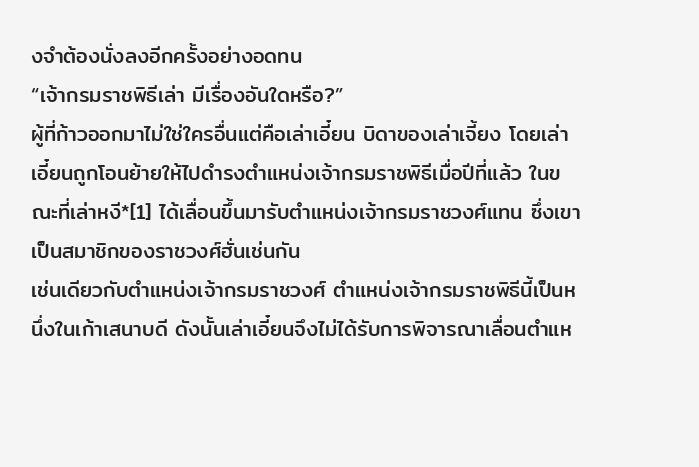งจำต้องนั่งลงอีกครั้งอย่างอดทน
“เจ้ากรมราชพิธีเล่า มีเรื่องอันใดหรือ?”
ผู้ที่ก้าวออกมาไม่ใช่ใครอื่นแต่คือเล่าเอี๋ยน บิดาของเล่าเจี้ยง โดยเล่าเอี๋ยนถูกโอนย้ายให้ไปดำรงตำแหน่งเจ้ากรมราชพิธีเมื่อปีที่แล้ว ในขณะที่เล่าหงี*[1] ได้เลื่อนขึ้นมารับตำแหน่งเจ้ากรมราชวงศ์แทน ซึ่งเขาเป็นสมาชิกของราชวงศ์ฮั่นเช่นกัน
เช่นเดียวกับตำแหน่งเจ้ากรมราชวงศ์ ตำแหน่งเจ้ากรมราชพิธีนี้เป็นหนึ่งในเก้าเสนาบดี ดังนั้นเล่าเอี๋ยนจึงไม่ได้รับการพิจารณาเลื่อนตำแห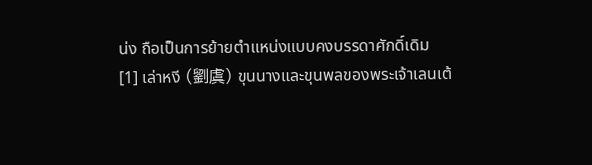น่ง ถือเป็นการย้ายตำแหน่งแบบคงบรรดาศักดิ์เดิม
[1] เล่าหงี (劉虞) ขุนนางและขุนพลของพระเจ้าเลนเต้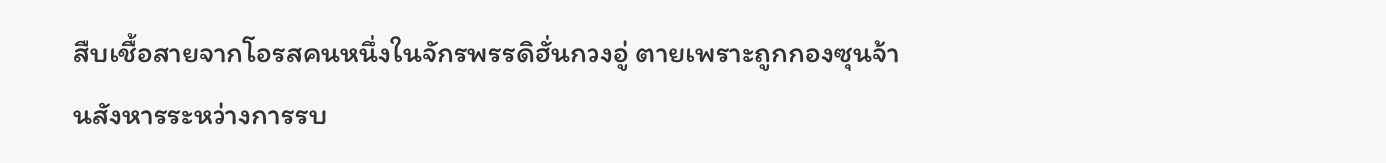สืบเชื้อสายจากโอรสคนหนึ่งในจักรพรรดิฮั่นกวงอู่ ตายเพราะถูกกองซุนจ้านสังหารระหว่างการรบ